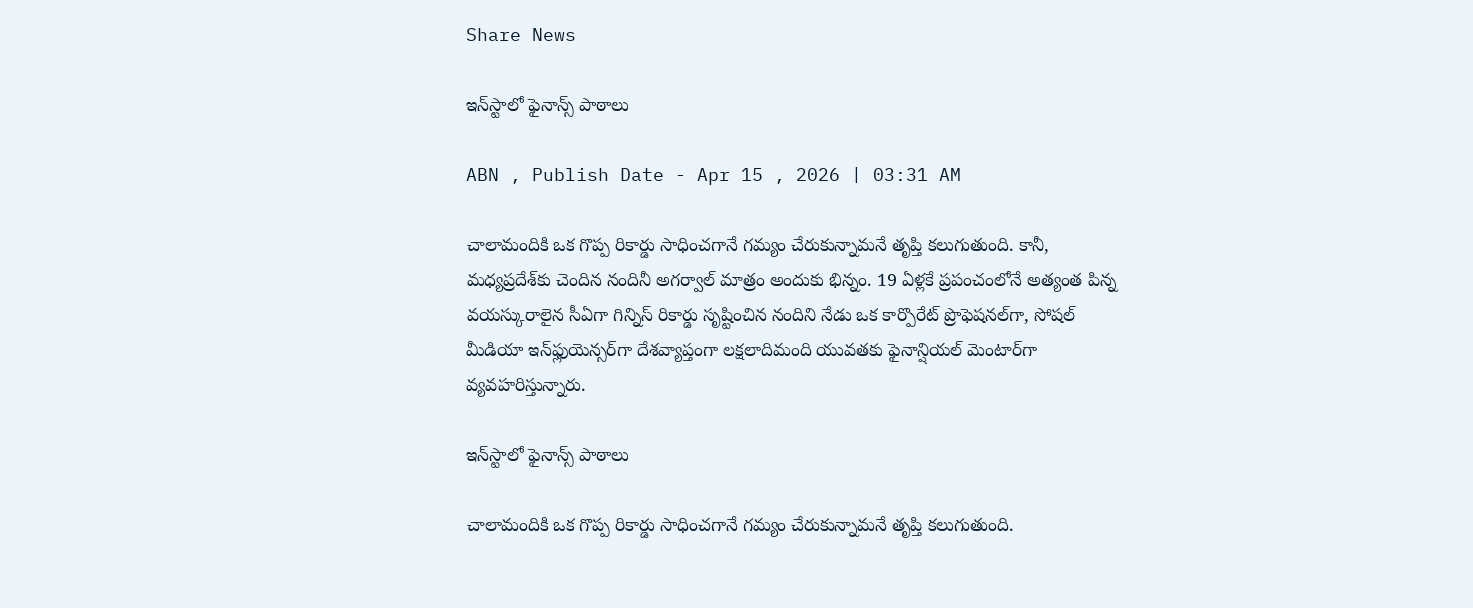Share News

ఇన్‌స్టాలో ఫైనాన్స్‌ పాఠాలు

ABN , Publish Date - Apr 15 , 2026 | 03:31 AM

చాలామందికి ఒక గొప్ప రికార్డు సాధించగానే గమ్యం చేరుకున్నామనే తృప్తి కలుగుతుంది. కానీ, మధ్యప్రదేశ్‌కు చెందిన నందినీ అగర్వాల్‌ మాత్రం అందుకు భిన్నం. 19 ఏళ్లకే ప్రపంచంలోనే అత్యంత పిన్న వయస్కురాలైన సీఏగా గిన్నిస్‌ రికార్డు సృష్టించిన నందిని నేడు ఒక కార్పొరేట్‌ ప్రొఫెషనల్‌గా, సోషల్‌ మీడియా ఇన్‌ఫ్లుయెన్సర్‌గా దేశవ్యాప్తంగా లక్షలాదిమంది యువతకు ఫైనాన్షియల్‌ మెంటార్‌గా వ్యవహరిస్తున్నారు.

ఇన్‌స్టాలో ఫైనాన్స్‌ పాఠాలు

చాలామందికి ఒక గొప్ప రికార్డు సాధించగానే గమ్యం చేరుకున్నామనే తృప్తి కలుగుతుంది.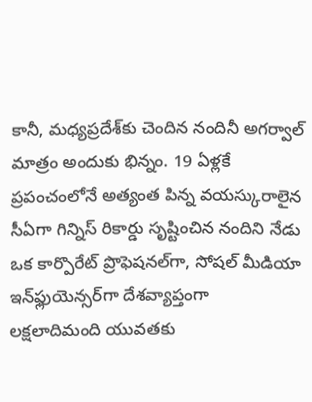కానీ, మధ్యప్రదేశ్‌కు చెందిన నందినీ అగర్వాల్‌ మాత్రం అందుకు భిన్నం. 19 ఏళ్లకే ప్రపంచంలోనే అత్యంత పిన్న వయస్కురాలైన సీఏగా గిన్నిస్‌ రికార్డు సృష్టించిన నందిని నేడు ఒక కార్పొరేట్‌ ప్రొఫెషనల్‌గా, సోషల్‌ మీడియా ఇన్‌ఫ్లుయెన్సర్‌గా దేశవ్యాప్తంగా లక్షలాదిమంది యువతకు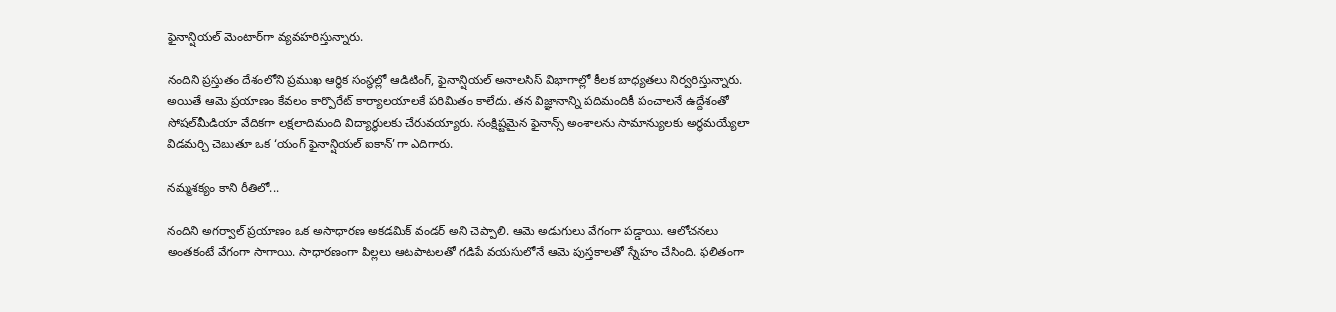ఫైనాన్షియల్‌ మెంటార్‌గా వ్యవహరిస్తున్నారు.

నందిని ప్రస్తుతం దేశంలోని ప్రముఖ ఆర్థిక సంస్థల్లో ఆడిటింగ్‌, ఫైనాన్షియల్‌ అనాలసిస్‌ విభాగాల్లో కీలక బాధ్యతలు నిర్వరిస్తున్నారు. అయితే ఆమె ప్రయాణం కేవలం కార్పొరేట్‌ కార్యాలయాలకే పరిమితం కాలేదు. తన విజ్ఞానాన్ని పదిమందికీ పంచాలనే ఉద్దేశంతో సోషల్‌మీడియా వేదికగా లక్షలాదిమంది విద్యార్థులకు చేరువయ్యారు. సంక్షిష్టమైన ఫైనాన్స్‌ అంశాలను సామాన్యులకు అర్థమయ్యేలా విడమర్చి చెబుతూ ఒక ‘యంగ్‌ ఫైనాన్షియల్‌ ఐకాన్‌’గా ఎదిగారు.

నమ్మశక్యం కాని రీతిలో...

నందిని అగర్వాల్‌ ప్రయాణం ఒక అసాధారణ అకడమిక్‌ వండర్‌ అని చెప్పాలి. ఆమె అడుగులు వేగంగా పడ్డాయి. ఆలోచనలు అంతకంటే వేగంగా సాగాయి. సాధారణంగా పిల్లలు ఆటపాటలతో గడిపే వయసులోనే ఆమె పుస్తకాలతో స్నేహం చేసింది. ఫలితంగా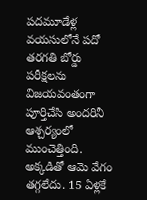పదమూడేళ్ల వయసులోనే పదో తరగతి బోర్డు పరీక్షలను విజయవంతంగా పూర్తిచేసి అందరినీ ఆశ్చర్యంలో ముంచెత్తింది. అక్కడితో ఆమె వేగం తగ్గలేదు. 15 ఏళ్లకే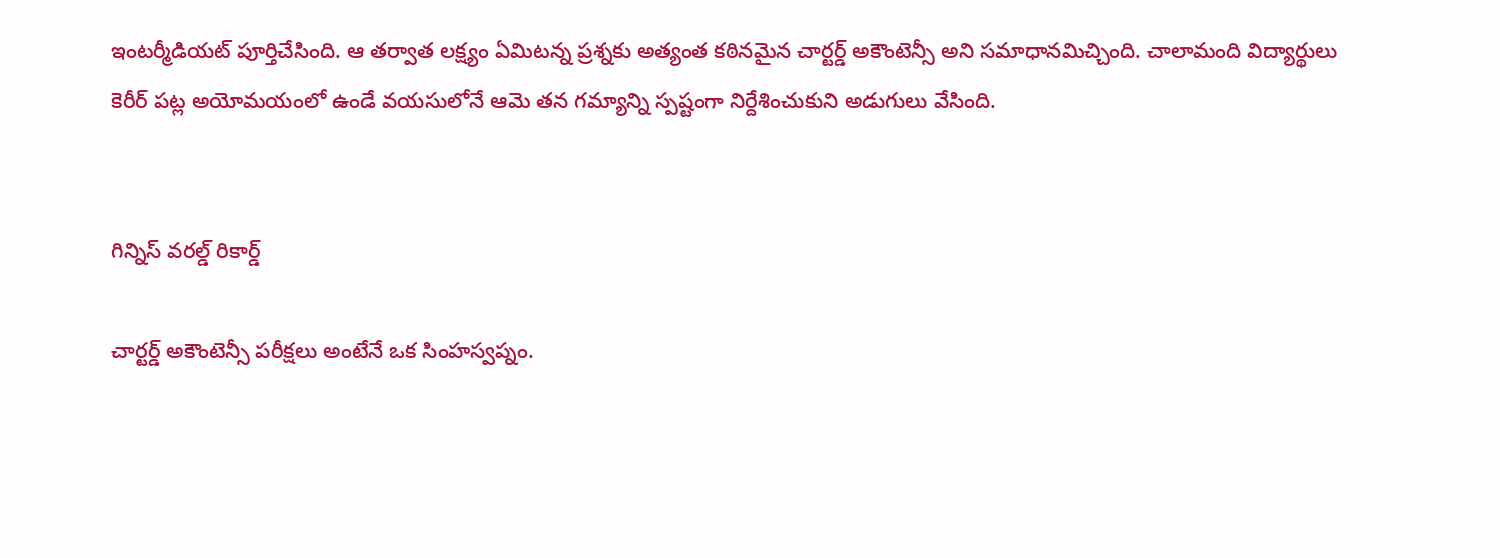ఇంటర్మీడియట్‌ పూర్తిచేసింది. ఆ తర్వాత లక్ష్యం ఏమిటన్న ప్రశ్నకు అత్యంత కఠినమైన చార్టర్డ్‌ అకౌంటెన్సీ అని సమాధానమిచ్చింది. చాలామంది విద్యార్థులు కెరీర్‌ పట్ల అయోమయంలో ఉండే వయసులోనే ఆమె తన గమ్యాన్ని స్పష్టంగా నిర్దేశించుకుని అడుగులు వేసింది.


గిన్నిస్‌ వరల్డ్‌ రికార్డ్‌

చార్టర్డ్‌ అకౌంటెన్సీ పరీక్షలు అంటేనే ఒక సింహస్వప్నం.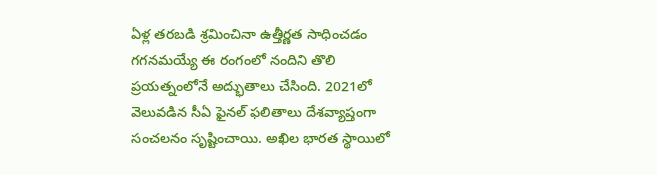ఏళ్ల తరబడి శ్రమించినా ఉత్తీర్ణత సాధించడం గగనమయ్యే ఈ రంగంలో నందిని తొలి ప్రయత్నంలోనే అద్భుతాలు చేసింది. 2021లో వెలువడిన సీఏ ఫైనల్‌ ఫలితాలు దేశవ్యాప్తంగా సంచలనం సృష్టించాయి. అఖిల భారత స్థాయిలో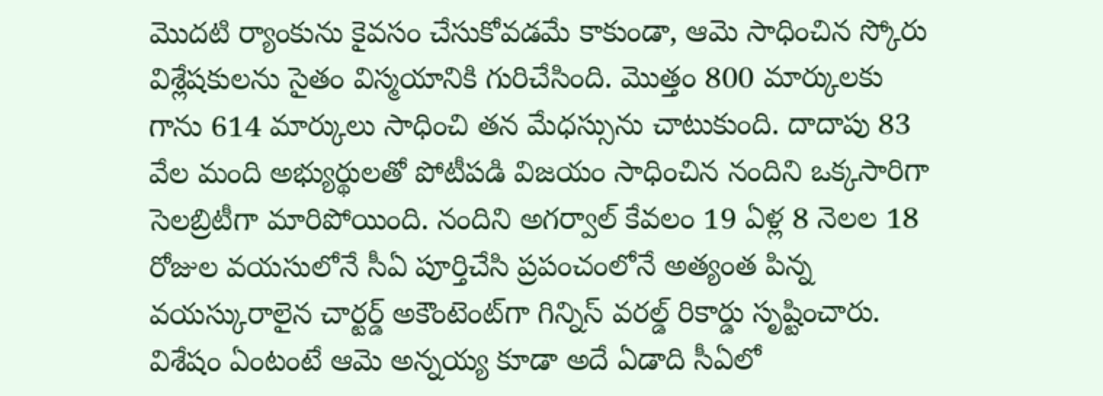మొదటి ర్యాంకును కైవసం చేసుకోవడమే కాకుండా, ఆమె సాధించిన స్కోరు విశ్లేషకులను సైతం విస్మయానికి గురిచేసింది. మొత్తం 800 మార్కులకు గాను 614 మార్కులు సాధించి తన మేధస్సును చాటుకుంది. దాదాపు 83 వేల మంది అభ్యుర్థులతో పోటీపడి విజయం సాధించిన నందిని ఒక్కసారిగా సెలబ్రిటీగా మారిపోయింది. నందిని అగర్వాల్‌ కేవలం 19 ఏళ్ల 8 నెలల 18 రోజుల వయసులోనే సీఏ పూర్తిచేసి ప్రపంచంలోనే అత్యంత పిన్న వయస్కురాలైన చార్టర్డ్‌ అకౌంటెంట్‌గా గిన్నిస్‌ వరల్డ్‌ రికార్డు సృష్టించారు. విశేషం ఏంటంటే ఆమె అన్నయ్య కూడా అదే ఏడాది సీఏలో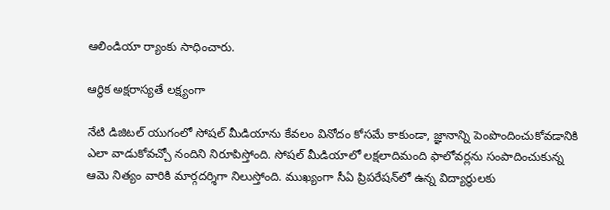ఆలిండియా ర్యాంకు సాధించారు.

ఆర్థిక అక్షరాస్యతే లక్ష్యంగా

నేటి డిజిటల్‌ యుగంలో సోషల్‌ మీడియాను కేవలం వినోదం కోసమే కాకుండా, జ్ఞానాన్ని పెంపొందించుకోవడానికి ఎలా వాడుకోవచ్చో నందిని నిరూపిస్తోంది. సోషల్‌ మీడియాలో లక్షలాదిమంది ఫాలోవర్లను సంపాదించుకున్న ఆమె నిత్యం వారికి మార్గదర్శిగా నిలుస్తోంది. ముఖ్యంగా సీఏ ప్రిపరేషన్‌లో ఉన్న విద్యార్థులకు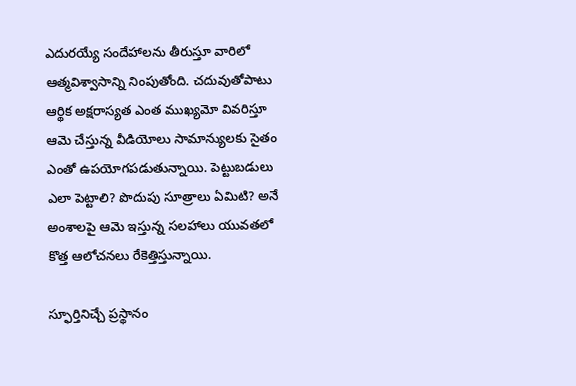ఎదురయ్యే సందేహాలను తీరుస్తూ వారిలో ఆత్మవిశ్వాసాన్ని నింపుతోంది. చదువుతోపాటు ఆర్థిక అక్షరాస్యత ఎంత ముఖ్యమో వివరిస్తూ ఆమె చేస్తున్న వీడియోలు సామాన్యులకు సైతం ఎంతో ఉపయోగపడుతున్నాయి. పెట్టుబడులు ఎలా పెట్టాలి? పొదుపు సూత్రాలు ఏమిటి? అనే అంశాలపై ఆమె ఇస్తున్న సలహాలు యువతలో కొత్త ఆలోచనలు రేకెత్తిస్తున్నాయి.

స్ఫూర్తినిచ్చే ప్రస్థానం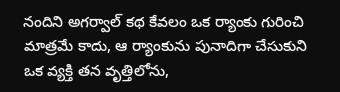నందిని అగర్వాల్‌ కథ కేవలం ఒక ర్యాంకు గురించి మాత్రమే కాదు, ఆ ర్యాంకును పునాదిగా చేసుకుని ఒక వ్యక్తి తన వృత్తిలోను,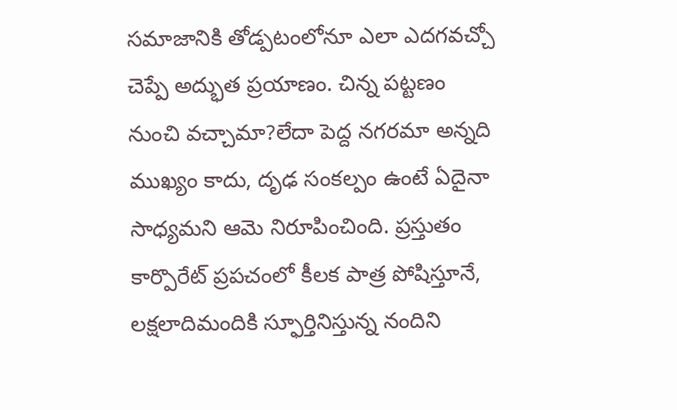సమాజానికి తోడ్పటంలోనూ ఎలా ఎదగవచ్చో చెప్పే అద్భుత ప్రయాణం. చిన్న పట్టణం నుంచి వచ్చామా?లేదా పెద్ద నగరమా అన్నది ముఖ్యం కాదు, దృఢ సంకల్పం ఉంటే ఏదైనా సాధ్యమని ఆమె నిరూపించింది. ప్రస్తుతం కార్పొరేట్‌ ప్రపచంలో కీలక పాత్ర పోషిస్తూనే, లక్షలాదిమందికి స్ఫూర్తినిస్తున్న నందిని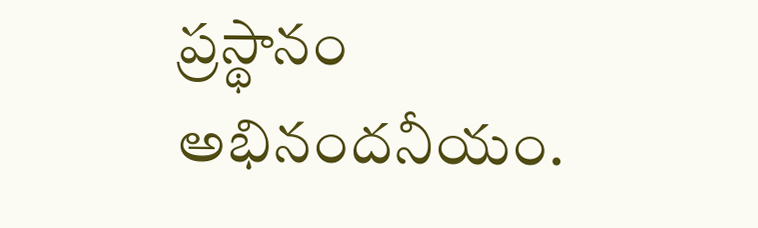ప్రస్థానం అభినందనీయం.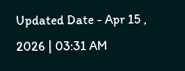Updated Date - Apr 15 , 2026 | 03:31 AM